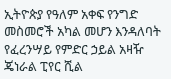ኢትዮጵያ የዓለም አቀፍ የንግድ መስመሮች አካል መሆን እንዳለባት የፈረንሣይ የምድር ኃይል አዛዥ ጄነራል ፒየር ሺል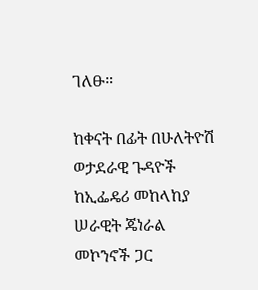ገለፁ።

ከቀናት በፊት በሁለትዮሽ ወታደራዊ ጉዳዮች ከኢፌዴሪ መከላከያ ሠራዊት ጄነራል መኮንኖች ጋር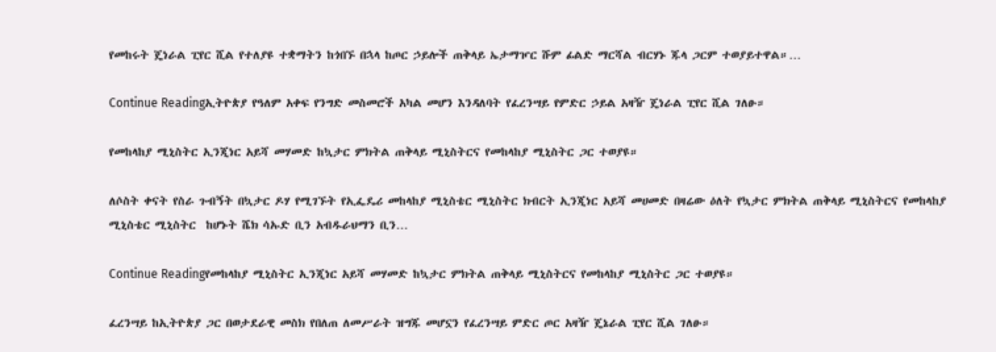የመከሩት ጄነራል ፒየር ሺል የተለያዩ ተቋማትን ከጎበኙ በኋላ ከጦር ኃይሎች ጠቅላይ ኤታማዦር ሹም ፊልድ ማርሻል ብርሃኑ ጁላ ጋርም ተወያይተዋል።…

Continue Readingኢትዮጵያ የዓለም አቀፍ የንግድ መስመሮች አካል መሆን እንዳለባት የፈረንሣይ የምድር ኃይል አዛዥ ጄነራል ፒየር ሺል ገለፁ።

የመከላከያ ሚኒስትር ኢንጂነር አይሻ መሃመድ ከኳታር ምክትል ጠቅላይ ሚኒስትርና የመከላከያ ሚኒስትር ጋር ተወያዩ።

ለሶስት ቀናት የስራ ጉብኝት በኳታር ዶሃ የሚገኙት የኢፌዴሪ መከላከያ ሚኒስቴር ሚኒስትር ክብርት ኢንጂነር አይሻ መሀመድ በዛሬው ዕለት የኳታር ምክትል ጠቅላይ ሚኒስትርና የመከላከያ ሚኒስቴር ሚኒስትር  ከሆኑት ሼክ ሳኡድ ቢን አብዱራህማን ቢን…

Continue Readingየመከላከያ ሚኒስትር ኢንጂነር አይሻ መሃመድ ከኳታር ምክትል ጠቅላይ ሚኒስትርና የመከላከያ ሚኒስትር ጋር ተወያዩ።

ፈረንሣይ ከኢትዮጵያ ጋር በወታደራዊ መስክ የበለጠ ለመሥራት ዝግጁ መሆኗን የፈረንሣይ ምድር ጦር አዛዥ ጄኔራል ፒየር ሺል ገለፁ።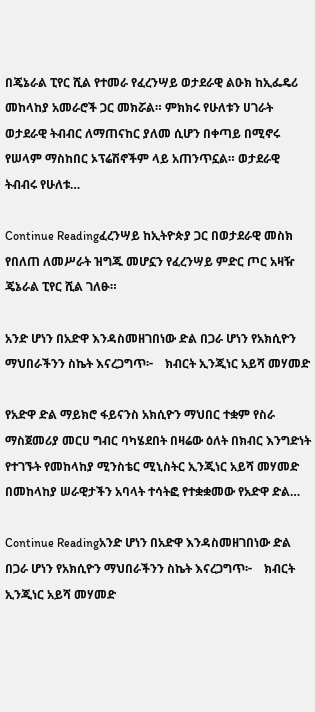በጄኔራል ፒየር ሺል የተመራ የፈረንሣይ ወታደራዊ ልዑክ ከኢፌዴሪ መከላከያ አመራሮች ጋር መክሯል። ምክክሩ የሁለቱን ሀገራት ወታደራዊ ትብብር ለማጠናከር ያለመ ሲሆን በቀጣይ በሚኖሩ የሠላም ማስከበር ኦፕሬሽኖችም ላይ አጠንጥኗል። ወታደራዊ ትብብሩ የሁለቱ…

Continue Readingፈረንሣይ ከኢትዮጵያ ጋር በወታደራዊ መስክ የበለጠ ለመሥራት ዝግጁ መሆኗን የፈረንሣይ ምድር ጦር አዛዥ ጄኔራል ፒየር ሺል ገለፁ።

አንድ ሆነን በአድዋ እንዳስመዘገበነው ድል በጋራ ሆነን የአክሲዮን ማህበራችንን ስኬት እናረጋግጥ፦    ክብርት ኢንጂነር አይሻ መሃመድ

የአድዋ ድል ማይክሮ ፋይናንስ አክሲዮን ማህበር ተቋም የስራ ማስጀመሪያ መርሀ ግብር ባካሄደበት በዛሬው ዕለት በክብር እንግድነት የተገኙት የመከላከያ ሚንስቴር ሚኒስትር ኢንጂነር አይሻ መሃመድ በመከላከያ ሠራዊታችን አባላት ተሳትፎ የተቋቋመው የአድዋ ድል…

Continue Readingአንድ ሆነን በአድዋ እንዳስመዘገበነው ድል በጋራ ሆነን የአክሲዮን ማህበራችንን ስኬት እናረጋግጥ፦    ክብርት ኢንጂነር አይሻ መሃመድ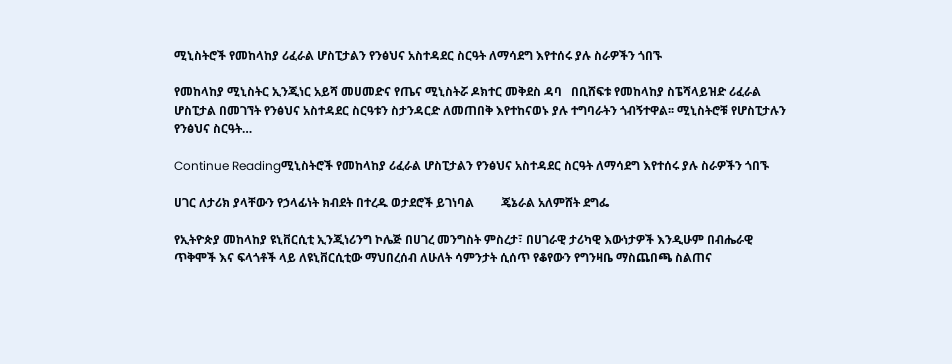ሚኒስትሮች የመከላከያ ሪፈራል ሆስፒታልን የንፅህና አስተዳደር ስርዓት ለማሳደግ እየተሰሩ ያሉ ስራዎችን ጎበኙ

የመከላከያ ሚኒስትር ኢንጂነር አይሻ መሀመድና የጤና ሚኒስትሯ ዶክተር መቅደስ ዳባ   በቢሸፍቱ የመከላከያ ስፔሻላይዝድ ሪፈራል ሆስፒታል በመገኘት የንፅህና አስተዳደር ስርዓቱን ስታንዳርድ ለመጠበቅ እየተከናወኑ ያሉ ተግባራትን ጎብኝተዋል፡፡ ሚኒስትሮቹ የሆስፒታሉን የንፅህና ስርዓት…

Continue Readingሚኒስትሮች የመከላከያ ሪፈራል ሆስፒታልን የንፅህና አስተዳደር ስርዓት ለማሳደግ እየተሰሩ ያሉ ስራዎችን ጎበኙ

ሀገር ለታሪክ ያላቸውን የኃላፊነት ክብደት በተረዱ ወታደሮች ይገነባል         ጄኔራል አለምሸት ደግፌ

የኢትዮጵያ መከላከያ ዩኒቨርሲቲ ኢንጂነሪንግ ኮሌጅ በሀገረ መንግስት ምስረታ፣ በሀገራዊ ታሪካዊ እውነታዎች እንዲሁም በብሔራዊ ጥቅሞች እና ፍላጎቶች ላይ ለዩኒቨርሲቲው ማህበረሰብ ለሁለት ሳምንታት ሲሰጥ የቆየውን የግንዛቤ ማስጨበጫ ስልጠና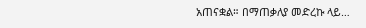አጠናቋል። በማጠቃለያ መድረኩ ላይ…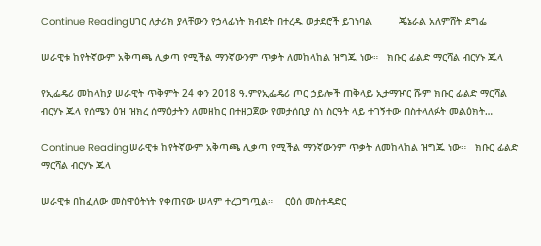Continue Readingሀገር ለታሪክ ያላቸውን የኃላፊነት ክብደት በተረዱ ወታደሮች ይገነባል         ጄኔራል አለምሸት ደግፌ

ሠራዊቱ ከየትኛውም አቅጣጫ ሊቃጣ የሚችል ማንኛውንም ጥቃት ለመከላከል ዝግጁ ነው።   ክቡር ፊልድ ማርሻል ብርሃኑ ጁላ

የኢፌዴሪ መከላከያ ሠራዊት ጥቅምት 24 ቀን 2018 ዓ.ምየኢፌዴሪ ጦር ኃይሎች ጠቅላይ ኢታማዦር ሹም ክቡር ፊልድ ማርሻል ብርሃኑ ጁላ የሰሜን ዕዝ ዝክረ ሰማዕታትን ለመዘከር በተዘጋጀው የመታሰቢያ ስነ ስርዓት ላይ ተገኝተው በስተላለፉት መልዕክት…

Continue Readingሠራዊቱ ከየትኛውም አቅጣጫ ሊቃጣ የሚችል ማንኛውንም ጥቃት ለመከላከል ዝግጁ ነው።   ክቡር ፊልድ ማርሻል ብርሃኑ ጁላ

ሠራዊቱ በከፈለው መስዋዕትነት የቀጠናው ሠላም ተረጋግጧል።    ርዕሰ መስተዳድር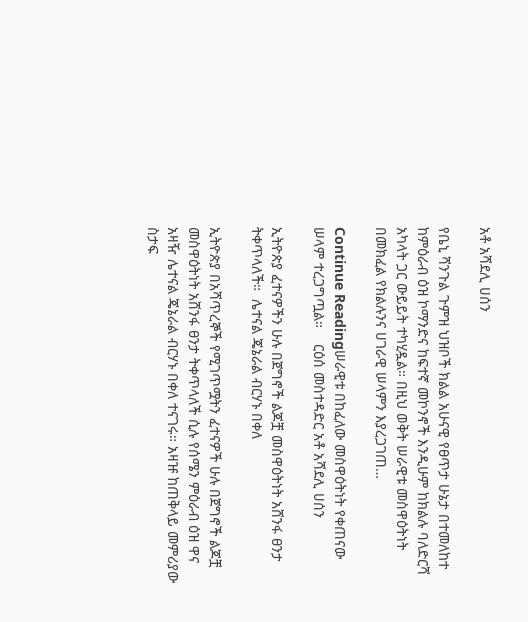አቶ አሻደሊ ሀሰን

የቤኒ ሻንጉል ጉምዝ ህዝቦች ክልል አሁናዊ የፀጥታ ሁኔታ በተመለከተ ከምዕራብ ዕዝ ኮማንድና ከፍተኛ መኮንኖች እንዲሁም ከክልሉ ባለድርሻ አካላት ጋር ውይይት ተካሂዷል። በዚህ ወቅት ሠራዊቱ መስዋዕትነት በመክፈል የክልሉንና ሀገራዊ ሠላምን እያረጋገጠ…

Continue Readingሠራዊቱ በከፈለው መስዋዕትነት የቀጠናው ሠላም ተረጋግጧል።    ርዕሰ መስተዳድር አቶ አሻደሊ ሀሰን

ኢትዮጵያ ፈተናዎችን ሁሉ በጀግኖች ልጆቿ መስዋዕትነት አሸንፋ ፀንታ ትቀጥላለች።  ሌተናል ጄኔራል ብርሃኑ በቀለ

ኢትዮጵያ በአሻጥረኞች የሚገጥሟትን ፈተናዎች ሁሉ በጀግኖች ልጆቿ መስዋዕትነት አሸንፋ ፀንታ ትቀጥላለች ሲሉ የሰሜን ምዕራብ ዕዝ ዋና አዛዥ ሌተናል ጄኔራል ብርሃኑ በቀለ ተናገሩ። አዛዡ ከጠቅላይ መምሪያው ስታፍ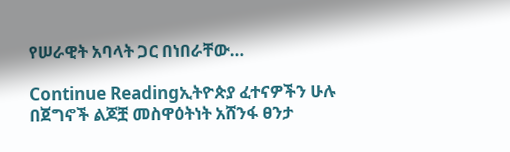የሠራዊት አባላት ጋር በነበራቸው…

Continue Readingኢትዮጵያ ፈተናዎችን ሁሉ በጀግኖች ልጆቿ መስዋዕትነት አሸንፋ ፀንታ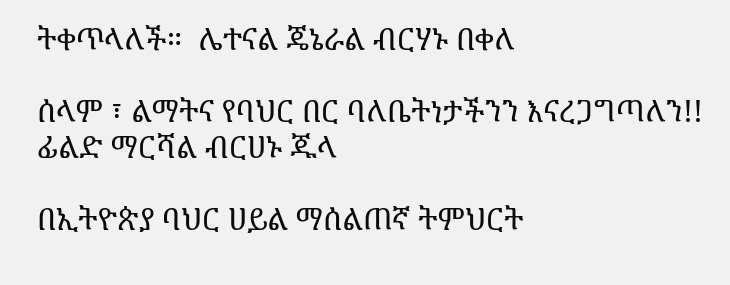ትቀጥላለች።  ሌተናል ጄኔራል ብርሃኑ በቀለ

ሰላም ፣ ልማትና የባህር በር ባለቤትነታችንን እናረጋግጣለን!!    ፊልድ ማርሻል ብርሀኑ ጁላ

በኢትዮጵያ ባህር ሀይል ማሰልጠኛ ትምህርት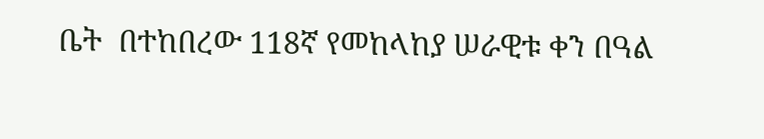ቤት  በተከበረው 118ኛ የመከላከያ ሠራዊቱ ቀን በዓል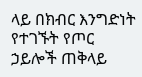ላይ በክብር እንግድነት የተገኙት የጦር ኃይሎች ጠቅላይ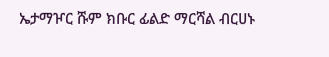ኤታማዦር ሹም ክቡር ፊልድ ማርሻል ብርሀኑ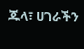ጁላ፣ ሀገራችን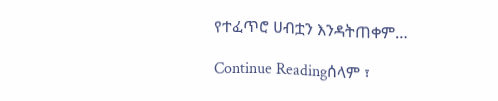የተፈጥሮ ሀብቷን እንዳትጠቀም…

Continue Readingሰላም ፣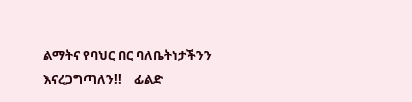ልማትና የባህር በር ባለቤትነታችንን እናረጋግጣለን!!    ፊልድ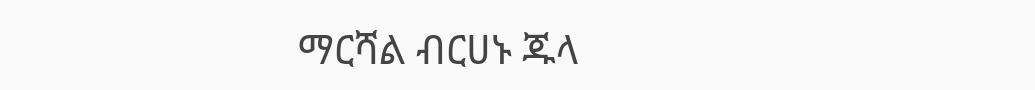ማርሻል ብርሀኑ ጁላ